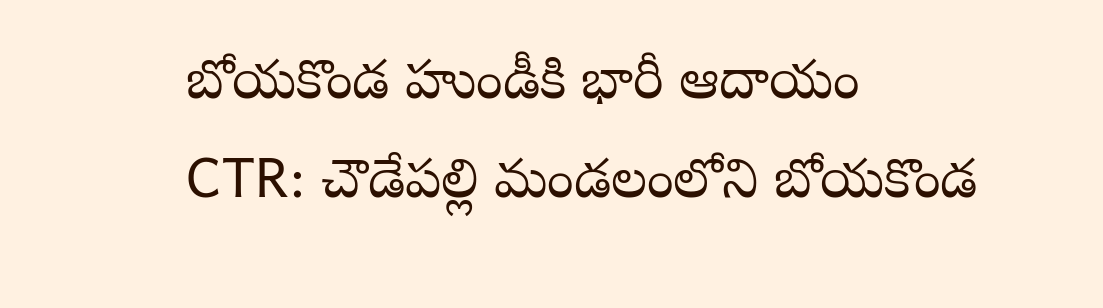బోయకొండ హుండీకి భారీ ఆదాయం
CTR: చౌడేపల్లి మండలంలోని బోయకొండ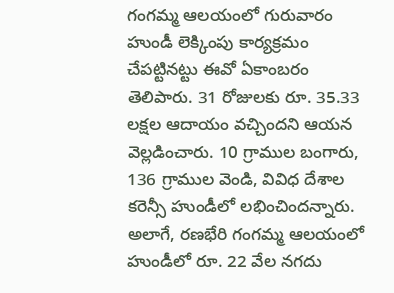గంగమ్మ ఆలయంలో గురువారం హుండీ లెక్కింపు కార్యక్రమం చేపట్టినట్టు ఈవో ఏకాంబరం తెలిపారు. 31 రోజులకు రూ. 35.33 లక్షల ఆదాయం వచ్చిందని ఆయన వెల్లడించారు. 10 గ్రాముల బంగారు, 136 గ్రాముల వెండి, వివిధ దేశాల కరెన్సీ హుండీలో లభించిందన్నారు. అలాగే, రణభేరి గంగమ్మ ఆలయంలో హుండీలో రూ. 22 వేల నగదు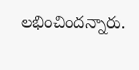లభించిందన్నారు.